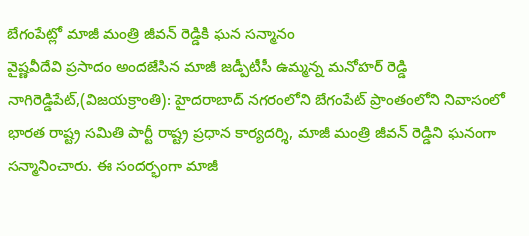బేగంపేట్లో మాజీ మంత్రి జీవన్ రెడ్డికి ఘన సన్మానం
వైష్ణవీదేవి ప్రసాదం అందజేసిన మాజీ జడ్పీటీసీ ఉమ్మన్న మనోహర్ రెడ్డి
నాగిరెడ్డిపేట్,(విజయక్రాంతి): హైదరాబాద్ నగరంలోని బేగంపేట్ ప్రాంతంలోని నివాసంలో భారత రాష్ట్ర సమితి పార్టీ రాష్ట్ర ప్రధాన కార్యదర్శి, మాజీ మంత్రి జీవన్ రెడ్డిని ఘనంగా సన్మానించారు. ఈ సందర్భంగా మాజీ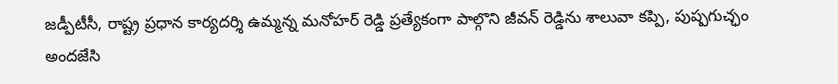జడ్పీటీసీ, రాష్ట్ర ప్రధాన కార్యదర్శి ఉమ్మన్న మనోహర్ రెడ్డి ప్రత్యేకంగా పాల్గొని జీవన్ రెడ్డిను శాలువా కప్పి, పుష్పగుచ్ఛం అందజేసి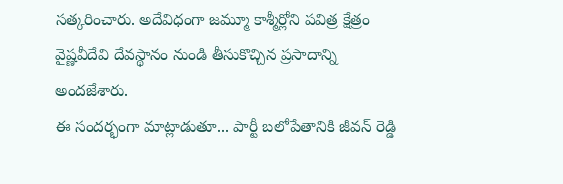సత్కరించారు. అదేవిధంగా జమ్మూ కాశ్మీర్లోని పవిత్ర క్షేత్రం వైష్ణవీదేవి దేవస్థానం నుండి తీసుకొచ్చిన ప్రసాదాన్ని అందజేశారు.
ఈ సందర్భంగా మాట్లాడుతూ... పార్టీ బలోపేతానికి జీవన్ రెడ్డి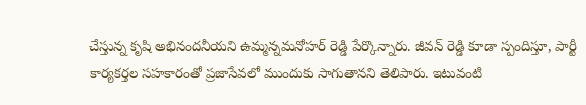చేస్తున్న కృషి అభినందనీయని ఉమ్మన్నమనోహర్ రెడ్డి పేర్కొన్నారు. జీవన్ రెడ్డి కూడా స్పందిస్తూ, పార్టీ కార్యకర్తల సహకారంతో ప్రజాసేవలో ముందుకు సాగుతానని తెలిపారు. ఇటువంటి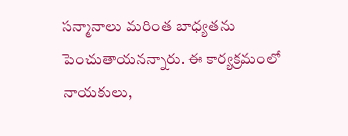సన్మానాలు మరింత బాధ్యతను పెంచుతాయనన్నారు. ఈ కార్యక్రమంలో నాయకులు,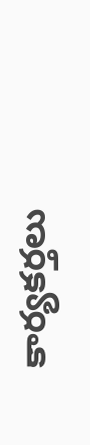కార్యకర్తలు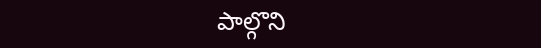పాల్గొని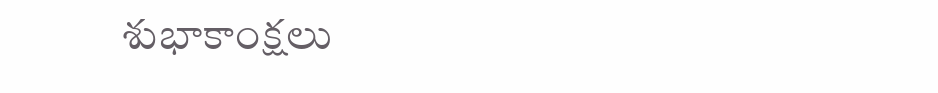శుభాకాంక్షలు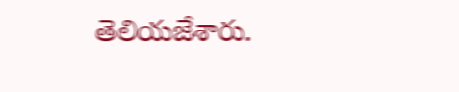తెలియజేశారు.